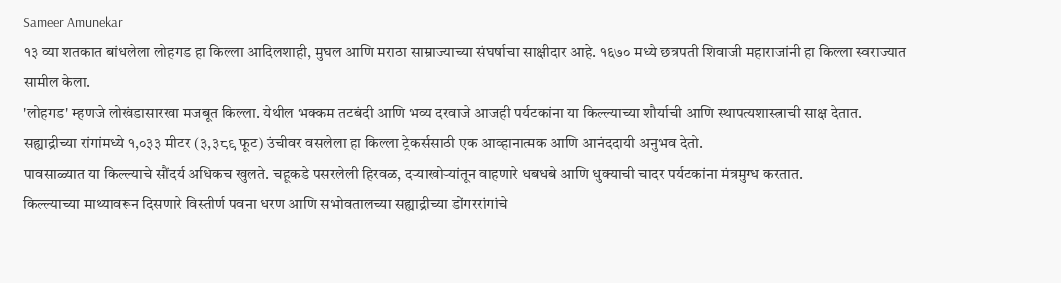Sameer Amunekar
१३ व्या शतकात बांधलेला लोहगड हा किल्ला आदिलशाही, मुघल आणि मराठा साम्राज्याच्या संघर्षाचा साक्षीदार आहे. १६७० मध्ये छत्रपती शिवाजी महाराजांनी हा किल्ला स्वराज्यात सामील केला.
'लोहगड' म्हणजे लोखंडासारखा मजबूत किल्ला. येथील भक्कम तटबंदी आणि भव्य दरवाजे आजही पर्यटकांना या किल्ल्याच्या शौर्याची आणि स्थापत्यशास्त्राची साक्ष देतात.
सह्याद्रीच्या रांगांमध्ये १,०३३ मीटर (३,३८९ फूट) उंचीवर वसलेला हा किल्ला ट्रेकर्ससाठी एक आव्हानात्मक आणि आनंददायी अनुभव देतो.
पावसाळ्यात या किल्ल्याचे सौंदर्य अधिकच खुलते. चहूकडे पसरलेली हिरवळ, दऱ्याखोऱ्यांतून वाहणारे धबधबे आणि धुक्याची चादर पर्यटकांना मंत्रमुग्ध करतात.
किल्ल्याच्या माथ्यावरून दिसणारे विस्तीर्ण पवना धरण आणि सभोवतालच्या सह्याद्रीच्या डोंगररांगांचे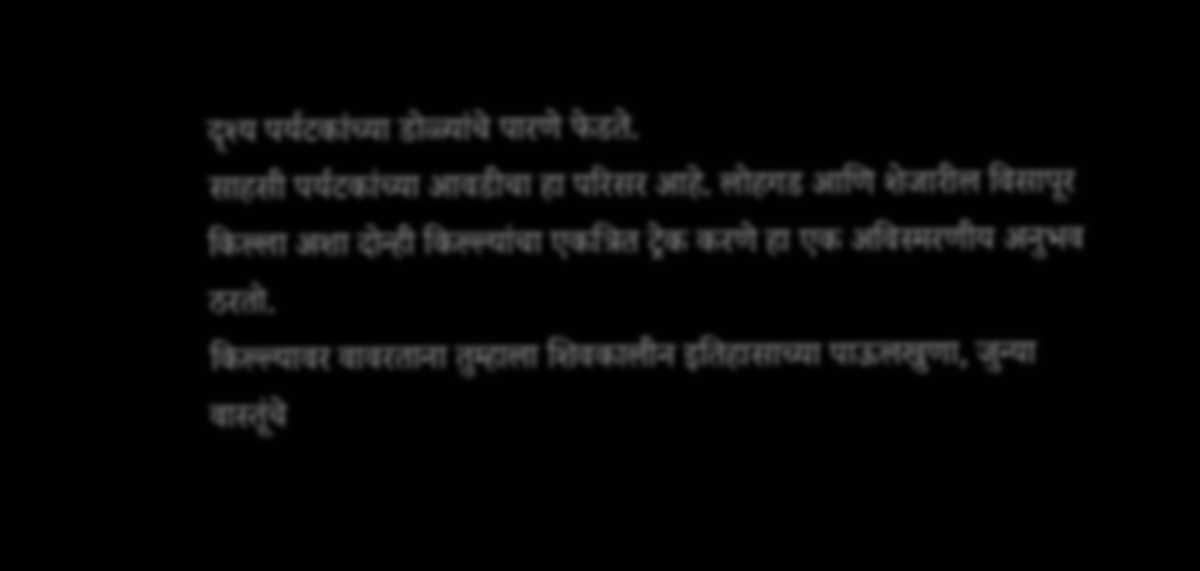दृश्य पर्यटकांच्या डोळ्यांचे पारणे फेडते.
साहसी पर्यटकांच्या आवडीचा हा परिसर आहे. लोहगड आणि शेजारील विसापूर किल्ला अशा दोन्ही किल्ल्यांचा एकत्रित ट्रेक करणे हा एक अविस्मरणीय अनुभव ठरतो.
किल्ल्यावर वावरताना तुम्हाला शिवकालीन इतिहासाच्या पाऊलखुणा, जुन्या वास्तूंचे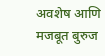अवशेष आणि मजबूत बुरुज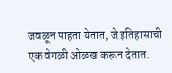जवळून पाहता येतात, जे इतिहासाची एक वेगळी ओळख करून देतात.